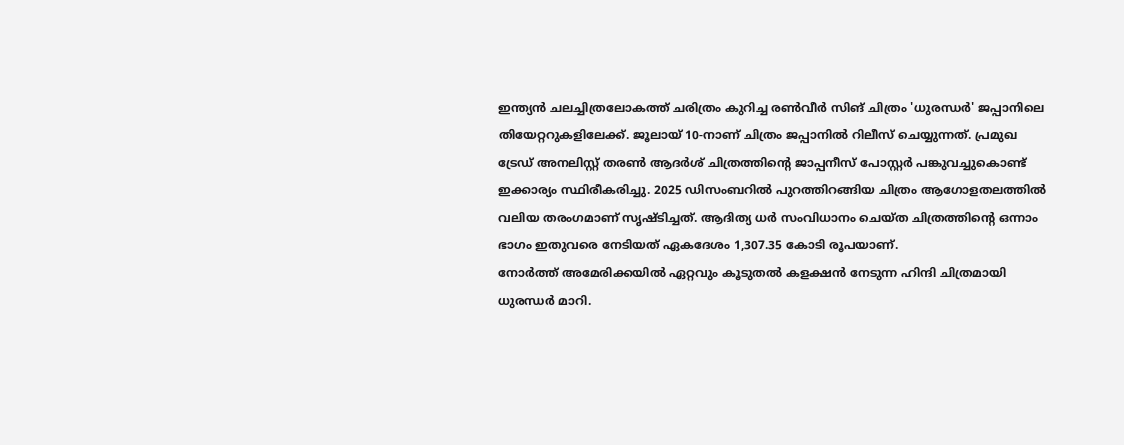ഇന്ത്യൻ ചലച്ചിത്രലോകത്ത് ചരിത്രം കുറിച്ച രൺവീർ സിങ് ചിത്രം 'ധുരന്ധർ' ജപ്പാനിലെ തിയേറ്ററുകളിലേക്ക്. ജൂലായ് 10-നാണ് ചിത്രം ജപ്പാനിൽ റിലീസ് ചെയ്യുന്നത്. പ്രമുഖ ട്രേഡ് അനലിസ്റ്റ് തരൺ ആദർശ് ചിത്രത്തിന്റെ ജാപ്പനീസ് പോസ്റ്റർ പങ്കുവച്ചുകൊണ്ട് ഇക്കാര്യം സ്ഥിരീകരിച്ചു. 2025 ഡിസംബറിൽ പുറത്തിറങ്ങിയ ചിത്രം ആഗോളതലത്തിൽ വലിയ തരംഗമാണ് സൃഷ്ടിച്ചത്. ആദിത്യ ധർ സംവിധാനം ചെയ്ത ചിത്രത്തിന്റെ ഒന്നാം ഭാഗം ഇതുവരെ നേടിയത് ഏകദേശം 1,307.35 കോടി രൂപയാണ്.
നോർത്ത് അമേരിക്കയിൽ ഏറ്റവും കൂടുതൽ കളക്ഷൻ നേടുന്ന ഹിന്ദി ചിത്രമായി ധുരന്ധർ മാറി.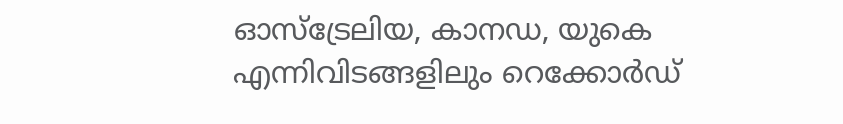ഓസ്ട്രേലിയ, കാനഡ, യുകെ എന്നിവിടങ്ങളിലും റെക്കോർഡ്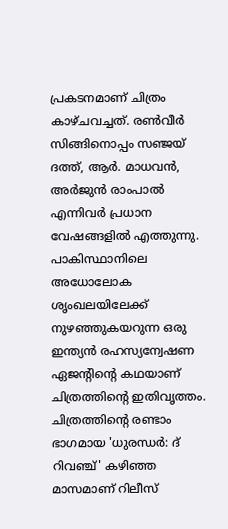പ്രകടനമാണ് ചിത്രം കാഴ്ചവച്ചത്. രൺവീർ സിങ്ങിനൊപ്പം സഞ്ജയ് ദത്ത്, ആർ. മാധവൻ, അർജുൻ രാംപാൽ എന്നിവർ പ്രധാന വേഷങ്ങളിൽ എത്തുന്നു. പാകിസ്ഥാനിലെ അധോലോക ശൃംഖലയിലേക്ക് നുഴഞ്ഞുകയറുന്ന ഒരു ഇന്ത്യൻ രഹസ്യന്വേഷണ ഏജന്റിന്റെ കഥയാണ് ചിത്രത്തിന്റെ ഇതിവൃത്തം.
ചിത്രത്തിന്റെ രണ്ടാം ഭാഗമായ 'ധുരന്ധർ: ദ് റിവഞ്ച്' കഴിഞ്ഞ മാസമാണ് റിലീസ്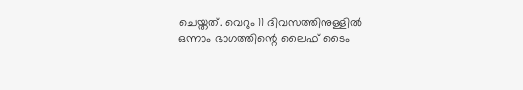ചെയ്തത്. വെറും 11 ദിവസത്തിനുള്ളിൽ ഒന്നാം ഭാഗത്തിന്റെ ലൈഫ് ടൈം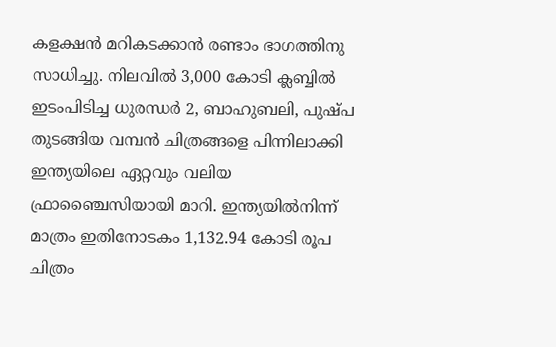കളക്ഷൻ മറികടക്കാൻ രണ്ടാം ഭാഗത്തിനു സാധിച്ചു. നിലവിൽ 3,000 കോടി ക്ലബ്ബിൽ ഇടംപിടിച്ച ധുരന്ധർ 2, ബാഹുബലി, പുഷ്പ തുടങ്ങിയ വമ്പൻ ചിത്രങ്ങളെ പിന്നിലാക്കി ഇന്ത്യയിലെ ഏറ്റവും വലിയ ഫ്രാഞ്ചൈസിയായി മാറി. ഇന്ത്യയിൽനിന്ന് മാത്രം ഇതിനോടകം 1,132.94 കോടി രൂപ ചിത്രം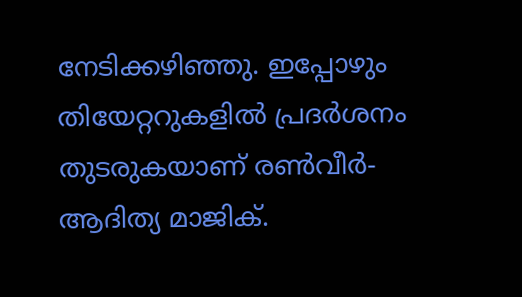നേടിക്കഴിഞ്ഞു. ഇപ്പോഴും തിയേറ്ററുകളിൽ പ്രദർശനം തുടരുകയാണ് രൺവീർ-ആദിത്യ മാജിക്.